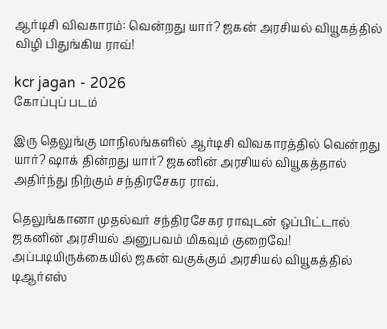ஆர்டிசி விவகாரம்: வென்றது யார்? ஜகன் அரசியல் வியூகத்தில் விழி பிதுங்கிய ராவ்!

kcr jagan - 2026
கோப்புப் படம்

இரு தெலுங்கு மாநிலங்களில் ஆர்டிசி விவகாரத்தில் வென்றது யார்? ஷாக் தின்றது யார்? ஜகனின் அரசியல் வியூகத்தால் அதிர்ந்து நிற்கும் சந்திரசேகர ராவ்.

தெலுங்கானா முதல்வர் சந்திரசேகர ராவுடன் ஒப்பிட்டால் ஜகனின் அரசியல் அனுபவம் மிகவும் குறைவே! அப்படியிருக்கையில் ஜகன் வகுக்கும் அரசியல் வியூகத்தில் டிஆர்எஸ்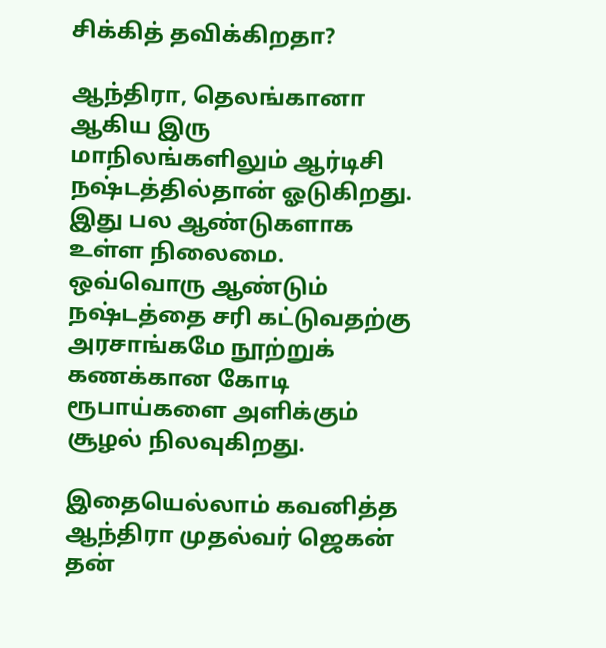சிக்கித் தவிக்கிறதா?

ஆந்திரா, தெலங்கானா ஆகிய இரு மாநிலங்களிலும் ஆர்டிசி நஷ்டத்தில்தான் ஓடுகிறது. இது பல ஆண்டுகளாக உள்ள நிலைமை. ஒவ்வொரு ஆண்டும் நஷ்டத்தை சரி கட்டுவதற்கு அரசாங்கமே நூற்றுக் கணக்கான கோடி ரூபாய்களை அளிக்கும் சூழல் நிலவுகிறது.

இதையெல்லாம் கவனித்த ஆந்திரா முதல்வர் ஜெகன் தன்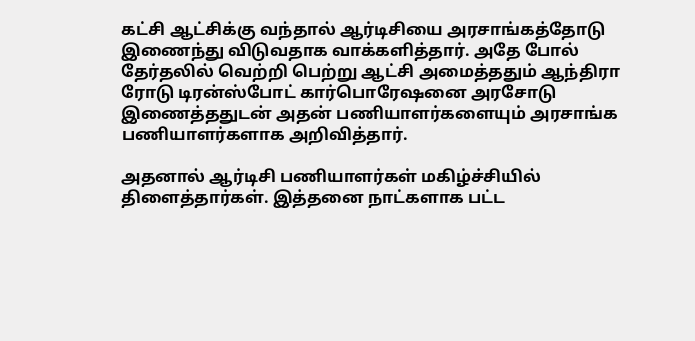கட்சி ஆட்சிக்கு வந்தால் ஆர்டிசியை அரசாங்கத்தோடு இணைந்து விடுவதாக வாக்களித்தார். அதே போல் தேர்தலில் வெற்றி பெற்று ஆட்சி அமைத்ததும் ஆந்திரா ரோடு டிரன்ஸ்போட் கார்பொரேஷனை அரசோடு இணைத்ததுடன் அதன் பணியாளர்களையும் அரசாங்க பணியாளர்களாக அறிவித்தார்.

அதனால் ஆர்டிசி பணியாளர்கள் மகிழ்ச்சியில் திளைத்தார்கள். இத்தனை நாட்களாக பட்ட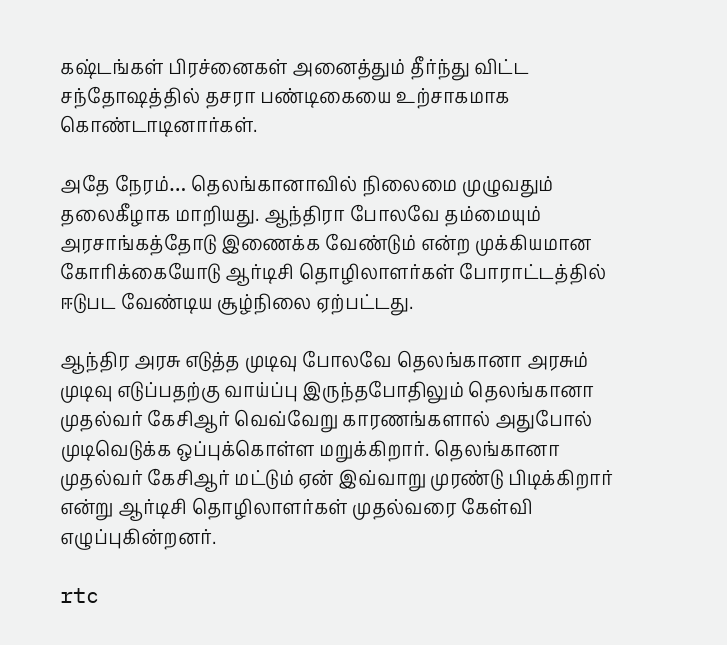கஷ்டங்கள் பிரச்னைகள் அனைத்தும் தீர்ந்து விட்ட சந்தோஷத்தில் தசரா பண்டிகையை உற்சாகமாக கொண்டாடினார்கள்.

அதே நேரம்… தெலங்கானாவில் நிலைமை முழுவதும் தலைகீழாக மாறியது. ஆந்திரா போலவே தம்மையும் அரசாங்கத்தோடு இணைக்க வேண்டும் என்ற முக்கியமான கோரிக்கையோடு ஆர்டிசி தொழிலாளர்கள் போராட்டத்தில் ஈடுபட வேண்டிய சூழ்நிலை ஏற்பட்டது.

ஆந்திர அரசு எடுத்த முடிவு போலவே தெலங்கானா அரசும் முடிவு எடுப்பதற்கு வாய்ப்பு இருந்தபோதிலும் தெலங்கானா முதல்வர் கேசிஆர் வெவ்வேறு காரணங்களால் அதுபோல் முடிவெடுக்க ஒப்புக்கொள்ள மறுக்கிறார். தெலங்கானா முதல்வர் கேசிஆர் மட்டும் ஏன் இவ்வாறு முரண்டு பிடிக்கிறார் என்று ஆர்டிசி தொழிலாளர்கள் முதல்வரை கேள்வி எழுப்புகின்றனர்.

rtc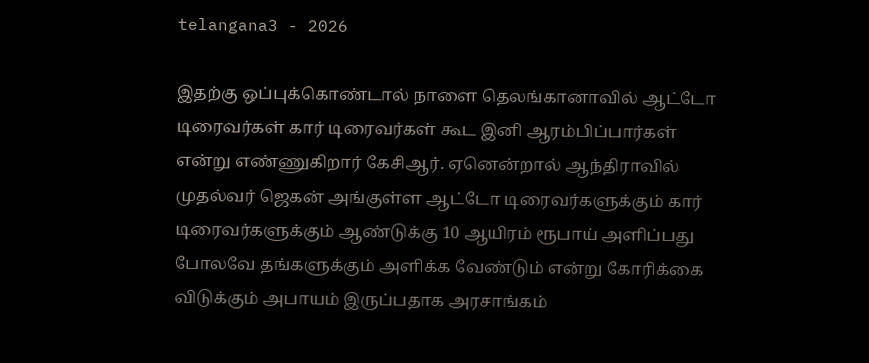telangana3 - 2026

இதற்கு ஒப்புக்கொண்டால் நாளை தெலங்கானாவில் ஆட்டோ டிரைவர்கள் கார் டிரைவர்கள் கூட இனி ஆரம்பிப்பார்கள் என்று எண்ணுகிறார் கேசிஆர். ஏனென்றால் ஆந்திராவில் முதல்வர் ஜெகன் அங்குள்ள ஆட்டோ டிரைவர்களுக்கும் கார் டிரைவர்களுக்கும் ஆண்டுக்கு 10 ஆயிரம் ரூபாய் அளிப்பது போலவே தங்களுக்கும் அளிக்க வேண்டும் என்று கோரிக்கை விடுக்கும் அபாயம் இருப்பதாக அரசாங்கம்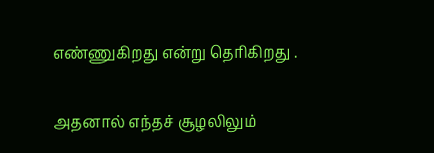எண்ணுகிறது என்று தெரிகிறது .

அதனால் எந்தச் சூழலிலும்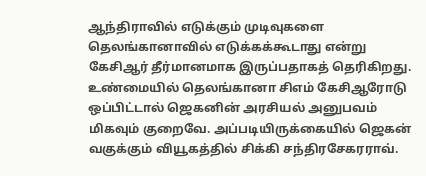ஆந்திராவில் எடுக்கும் முடிவுகளை தெலங்கானாவில் எடுக்கக்கூடாது என்று கேசிஆர் தீர்மானமாக இருப்பதாகத் தெரிகிறது. உண்மையில் தெலங்கானா சிஎம் கேசிஆரோடு ஒப்பிட்டால் ஜெகனின் அரசியல் அனுபவம் மிகவும் குறைவே. அப்படியிருக்கையில் ஜெகன் வகுக்கும் வியூகத்தில் சிக்கி சந்திரசேகரராவ்.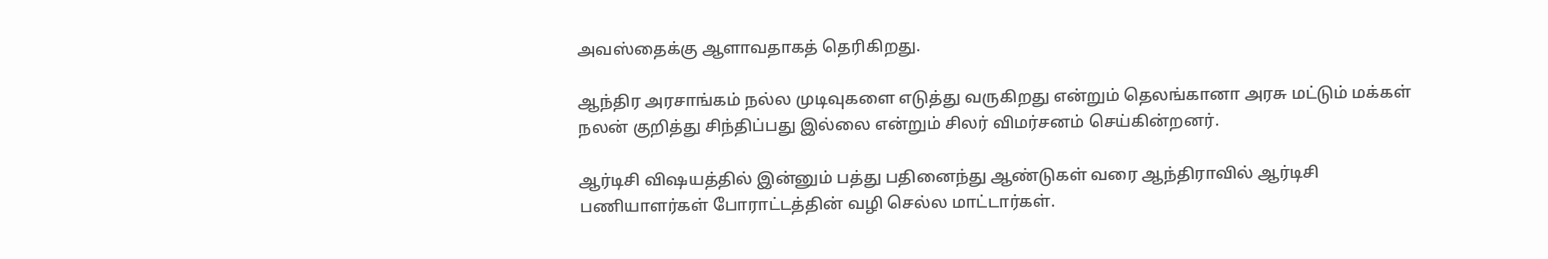அவஸ்தைக்கு ஆளாவதாகத் தெரிகிறது.

ஆந்திர அரசாங்கம் நல்ல முடிவுகளை எடுத்து வருகிறது என்றும் தெலங்கானா அரசு மட்டும் மக்கள் நலன் குறித்து சிந்திப்பது இல்லை என்றும் சிலர் விமர்சனம் செய்கின்றனர்.

ஆர்டிசி விஷயத்தில் இன்னும் பத்து பதினைந்து ஆண்டுகள் வரை ஆந்திராவில் ஆர்டிசி பணியாளர்கள் போராட்டத்தின் வழி செல்ல மாட்டார்கள்.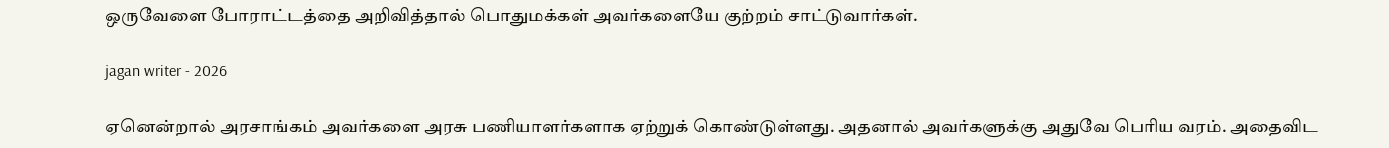ஒருவேளை போராட்டத்தை அறிவித்தால் பொதுமக்கள் அவர்களையே குற்றம் சாட்டுவார்கள்.

jagan writer - 2026

ஏனென்றால் அரசாங்கம் அவர்களை அரசு பணியாளர்களாக ஏற்றுக் கொண்டுள்ளது. அதனால் அவர்களுக்கு அதுவே பெரிய வரம். அதைவிட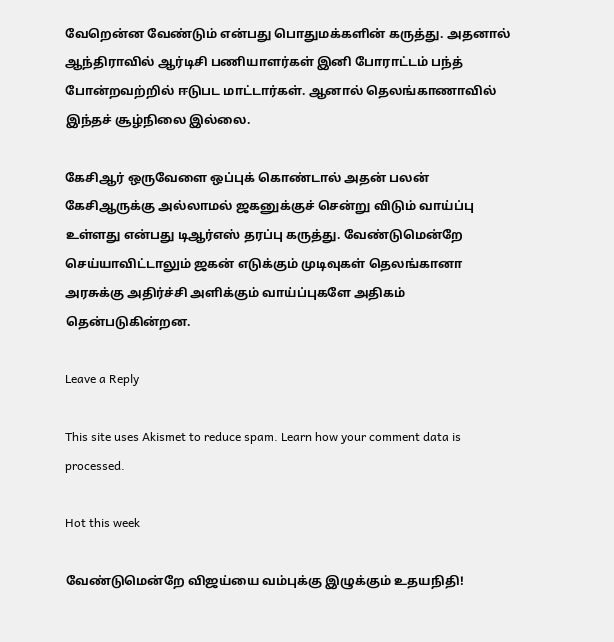வேறென்ன வேண்டும் என்பது பொதுமக்களின் கருத்து. அதனால் ஆந்திராவில் ஆர்டிசி பணியாளர்கள் இனி போராட்டம் பந்த் போன்றவற்றில் ஈடுபட மாட்டார்கள். ஆனால் தெலங்காணாவில் இந்தச் சூழ்நிலை இல்லை.

கேசிஆர் ஒருவேளை ஒப்புக் கொண்டால் அதன் பலன் கேசிஆருக்கு அல்லாமல் ஜகனுக்குச் சென்று விடும் வாய்ப்பு உள்ளது என்பது டிஆர்எஸ் தரப்பு கருத்து. வேண்டுமென்றே செய்யாவிட்டாலும் ஜகன் எடுக்கும் முடிவுகள் தெலங்கானா அரசுக்கு அதிர்ச்சி அளிக்கும் வாய்ப்புகளே அதிகம் தென்படுகின்றன.

Leave a Reply

This site uses Akismet to reduce spam. Learn how your comment data is processed.

Hot this week

வேண்டுமென்றே விஜய்யை வம்புக்கு இழுக்கும் உதயநிதி!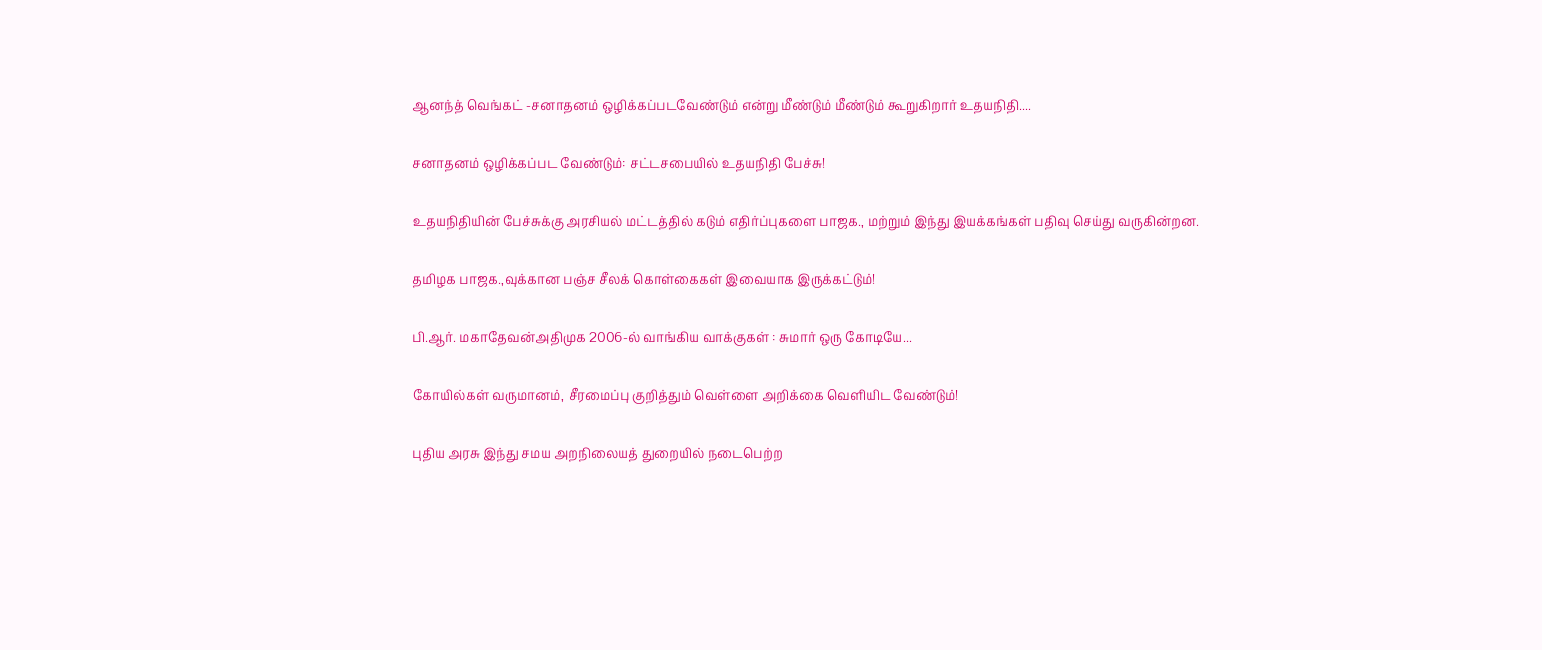ஆனந்த் வெங்கட் -சனாதனம் ஒழிக்கப்படவேண்டும் என்று மீண்டும் மீண்டும் கூறுகிறார் உதயநிதி....

சனாதனம் ஒழிக்கப்பட வேண்டும்: சட்டசபையில் உதயநிதி பேச்சு!

உதயநிதியின் பேச்சுக்கு அரசியல் மட்டத்தில் கடும் எதிர்ப்புகளை பாஜக., மற்றும் இந்து இயக்கங்கள் பதிவு செய்து வருகின்றன.

தமிழக பாஜக.,வுக்கான பஞ்ச சீலக் கொள்கைகள் இவையாக இருக்கட்டும்!

பி.ஆர். மகாதேவன்அதிமுக 2006-ல் வாங்கிய வாக்குகள் : சுமார் ஒரு கோடியே...

கோயில்கள் வருமானம், சீரமைப்பு குறித்தும் வெள்ளை அறிக்கை வெளியிட வேண்டும்!

புதிய அரசு இந்து சமய அறநிலையத் துறையில் நடைபெற்ற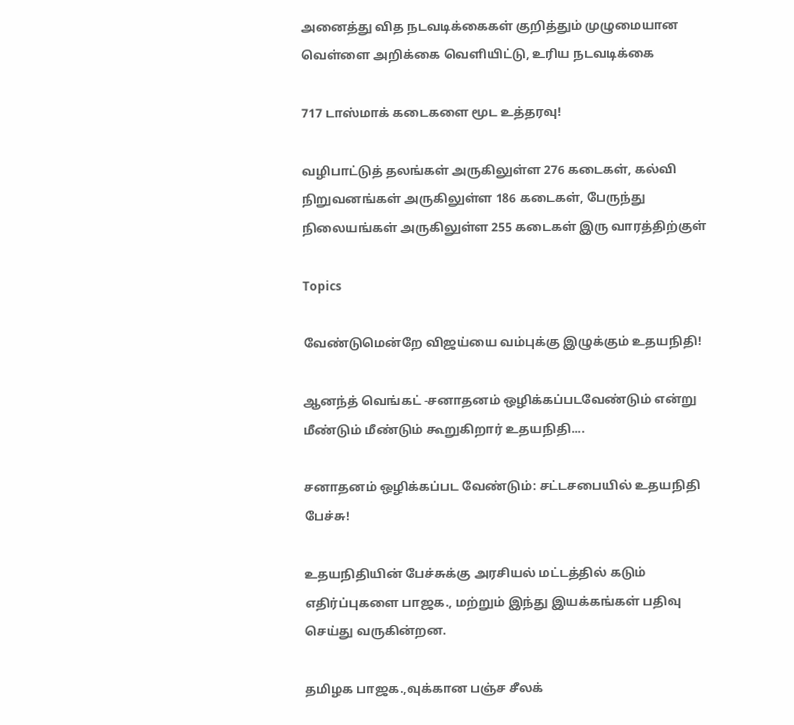அனைத்து வித நடவடிக்கைகள் குறித்தும் முழுமையான வெள்ளை அறிக்கை வெளியிட்டு, உரிய நடவடிக்கை

717 டாஸ்மாக் கடைகளை மூட உத்தரவு!

வழிபாட்டுத் தலங்கள் அருகிலுள்ள 276 கடைகள், கல்வி நிறுவனங்கள் அருகிலுள்ள 186 கடைகள், பேருந்து நிலையங்கள் அருகிலுள்ள 255 கடைகள் இரு வாரத்திற்குள்

Topics

வேண்டுமென்றே விஜய்யை வம்புக்கு இழுக்கும் உதயநிதி!

ஆனந்த் வெங்கட் -சனாதனம் ஒழிக்கப்படவேண்டும் என்று மீண்டும் மீண்டும் கூறுகிறார் உதயநிதி....

சனாதனம் ஒழிக்கப்பட வேண்டும்: சட்டசபையில் உதயநிதி பேச்சு!

உதயநிதியின் பேச்சுக்கு அரசியல் மட்டத்தில் கடும் எதிர்ப்புகளை பாஜக., மற்றும் இந்து இயக்கங்கள் பதிவு செய்து வருகின்றன.

தமிழக பாஜக.,வுக்கான பஞ்ச சீலக்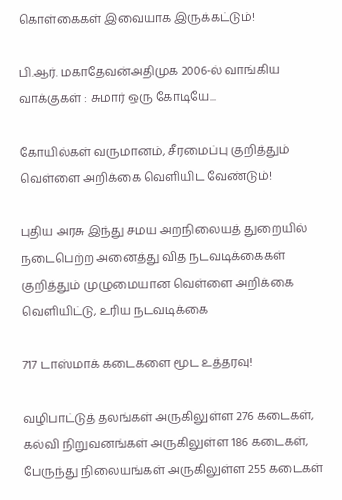கொள்கைகள் இவையாக இருக்கட்டும்!

பி.ஆர். மகாதேவன்அதிமுக 2006-ல் வாங்கிய வாக்குகள் : சுமார் ஒரு கோடியே...

கோயில்கள் வருமானம், சீரமைப்பு குறித்தும் வெள்ளை அறிக்கை வெளியிட வேண்டும்!

புதிய அரசு இந்து சமய அறநிலையத் துறையில் நடைபெற்ற அனைத்து வித நடவடிக்கைகள் குறித்தும் முழுமையான வெள்ளை அறிக்கை வெளியிட்டு, உரிய நடவடிக்கை

717 டாஸ்மாக் கடைகளை மூட உத்தரவு!

வழிபாட்டுத் தலங்கள் அருகிலுள்ள 276 கடைகள், கல்வி நிறுவனங்கள் அருகிலுள்ள 186 கடைகள், பேருந்து நிலையங்கள் அருகிலுள்ள 255 கடைகள்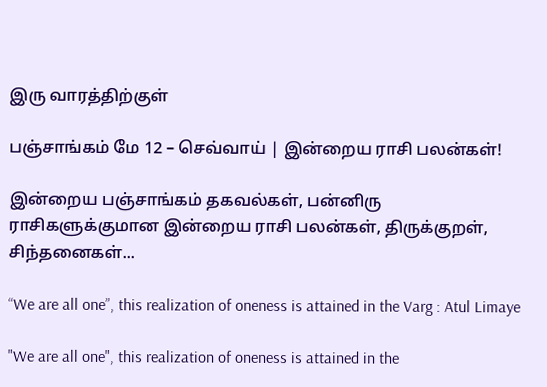இரு வாரத்திற்குள்

பஞ்சாங்கம் மே 12 – செவ்வாய் | இன்றைய ராசி பலன்கள்!

இன்றைய பஞ்சாங்கம் தகவல்கள், பன்னிரு ராசிகளுக்குமான இன்றைய ராசி பலன்கள், திருக்குறள், சிந்தனைகள்...

“We are all one”, this realization of oneness is attained in the Varg : Atul Limaye

"We are all one", this realization of oneness is attained in the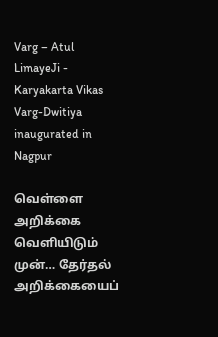Varg – Atul LimayeJi - Karyakarta Vikas Varg-Dwitiya inaugurated in Nagpur

வெள்ளை அறிக்கை வெளியிடும் முன்… தேர்தல் அறிக்கையைப்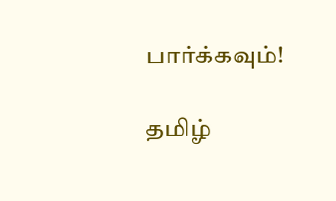பார்க்கவும்!

தமிழ்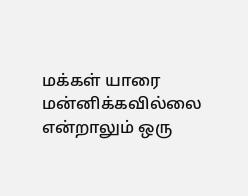மக்கள் யாரை மன்னிக்கவில்லை என்றாலும் ஒரு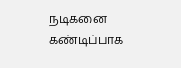நடிகனை கண்டிப்பாக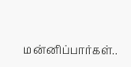மன்னிப்பார்கள்..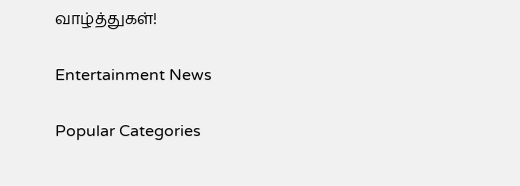வாழ்த்துகள்!

Entertainment News

Popular Categories